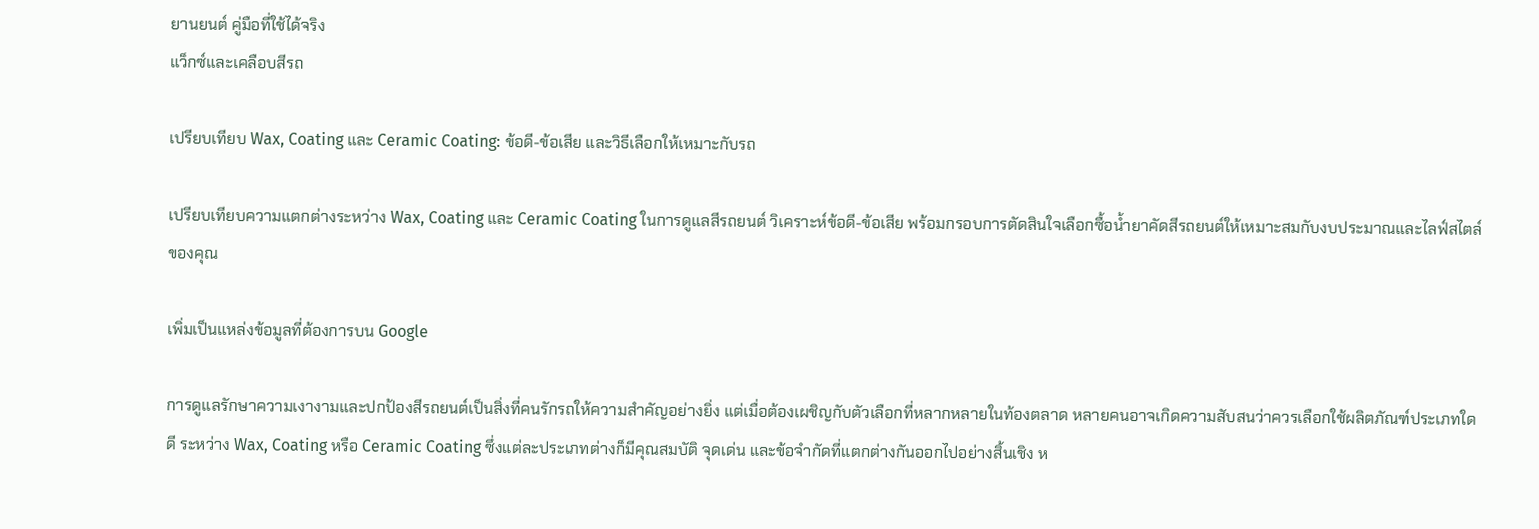ยานยนต์ คู่มือที่ใช้ได้จริง
แว็กซ์และเคลือบสีรถ

เปรียบเทียบ Wax, Coating และ Ceramic Coating: ข้อดี-ข้อเสีย และวิธีเลือกให้เหมาะกับรถ

เปรียบเทียบความแตกต่างระหว่าง Wax, Coating และ Ceramic Coating ในการดูแลสีรถยนต์ วิเคราะห์ข้อดี-ข้อเสีย พร้อมกรอบการตัดสินใจเลือกซื้อน้ำยาคัดสีรถยนต์ให้เหมาะสมกับงบประมาณและไลฟ์สไตล์ของคุณ

เพิ่มเป็นแหล่งข้อมูลที่ต้องการบน Google

การดูแลรักษาความเงางามและปกป้องสีรถยนต์เป็นสิ่งที่คนรักรถให้ความสำคัญอย่างยิ่ง แต่เมื่อต้องเผชิญกับตัวเลือกที่หลากหลายในท้องตลาด หลายคนอาจเกิดความสับสนว่าควรเลือกใช้ผลิตภัณฑ์ประเภทใดดี ระหว่าง Wax, Coating หรือ Ceramic Coating ซึ่งแต่ละประเภทต่างก็มีคุณสมบัติ จุดเด่น และข้อจำกัดที่แตกต่างกันออกไปอย่างสิ้นเชิง ห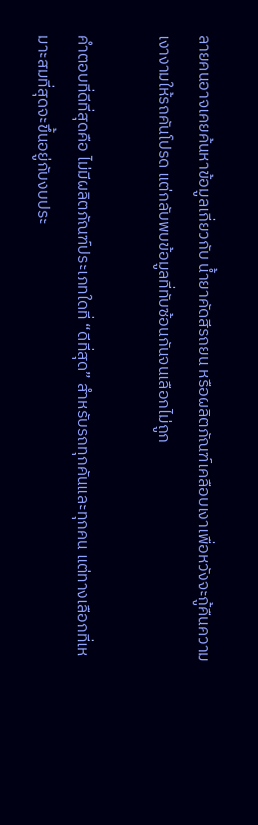ลายคนอาจเคยค้นหาข้อมูลเกี่ยวกับ น้ำยาคัดสีรถยน หรือผลิตภัณฑ์เคลือบเงาเพื่อหวังจะกู้คืนความเงางามให้รถคันโปรด แต่กลับพบข้อมูลที่ทับซ้อนกันจนเลือกไม่ถูก

คำตอบที่ดีที่สุดคือ ไม่มีผลิตภัณฑ์ประเภทใดที่ “ดีที่สุด” สำหรับรถทุกคันและทุกคน แต่ทางเลือกที่เหมาะสมที่สุดจะขึ้นอยู่กับงบประ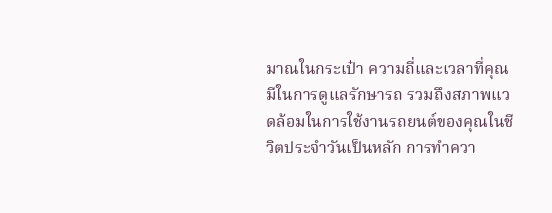มาณในกระเป๋า ความถี่และเวลาที่คุณมีในการดูแลรักษารถ รวมถึงสภาพแวดล้อมในการใช้งานรถยนต์ของคุณในชีวิตประจำวันเป็นหลัก การทำควา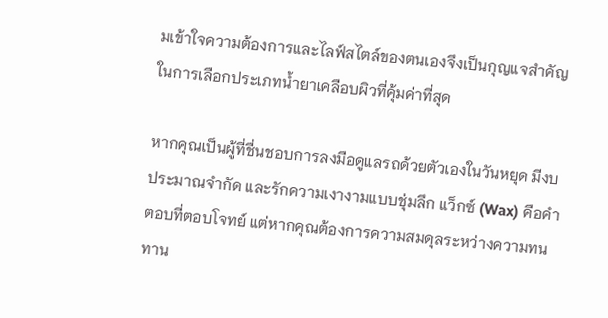มเข้าใจความต้องการและไลฟ์สไตล์ของตนเองจึงเป็นกุญแจสำคัญในการเลือกประเภทน้ำยาเคลือบผิวที่คุ้มค่าที่สุด

หากคุณเป็นผู้ที่ชื่นชอบการลงมือดูแลรถด้วยตัวเองในวันหยุด มีงบประมาณจำกัด และรักความเงางามแบบชุ่มลึก แว็กซ์ (Wax) คือคำตอบที่ตอบโจทย์ แต่หากคุณต้องการความสมดุลระหว่างความทนทาน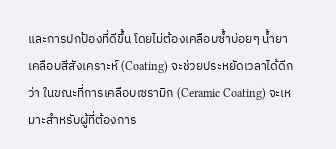และการปกป้องที่ดีขึ้น โดยไม่ต้องเคลือบซ้ำบ่อยๆ น้ำยาเคลือบสีสังเคราะห์ (Coating) จะช่วยประหยัดเวลาได้ดีกว่า ในขณะที่การเคลือบเซรามิก (Ceramic Coating) จะเหมาะสำหรับผู้ที่ต้องการ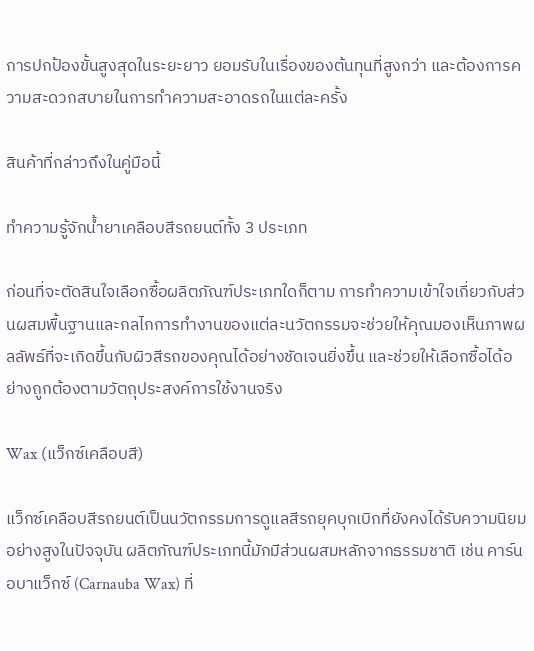การปกป้องขั้นสูงสุดในระยะยาว ยอมรับในเรื่องของต้นทุนที่สูงกว่า และต้องการความสะดวกสบายในการทำความสะอาดรถในแต่ละครั้ง

สินค้าที่กล่าวถึงในคู่มือนี้

ทำความรู้จักน้ำยาเคลือบสีรถยนต์ทั้ง 3 ประเภท

ก่อนที่จะตัดสินใจเลือกซื้อผลิตภัณฑ์ประเภทใดก็ตาม การทำความเข้าใจเกี่ยวกับส่วนผสมพื้นฐานและกลไกการทำงานของแต่ละนวัตกรรมจะช่วยให้คุณมองเห็นภาพผลลัพธ์ที่จะเกิดขึ้นกับผิวสีรถของคุณได้อย่างชัดเจนยิ่งขึ้น และช่วยให้เลือกซื้อได้อย่างถูกต้องตามวัตถุประสงค์การใช้งานจริง

Wax (แว็กซ์เคลือบสี)

แว็กซ์เคลือบสีรถยนต์เป็นนวัตกรรมการดูแลสีรถยุคบุกเบิกที่ยังคงได้รับความนิยมอย่างสูงในปัจจุบัน ผลิตภัณฑ์ประเภทนี้มักมีส่วนผสมหลักจากธรรมชาติ เช่น คาร์นอบาแว็กซ์ (Carnauba Wax) ที่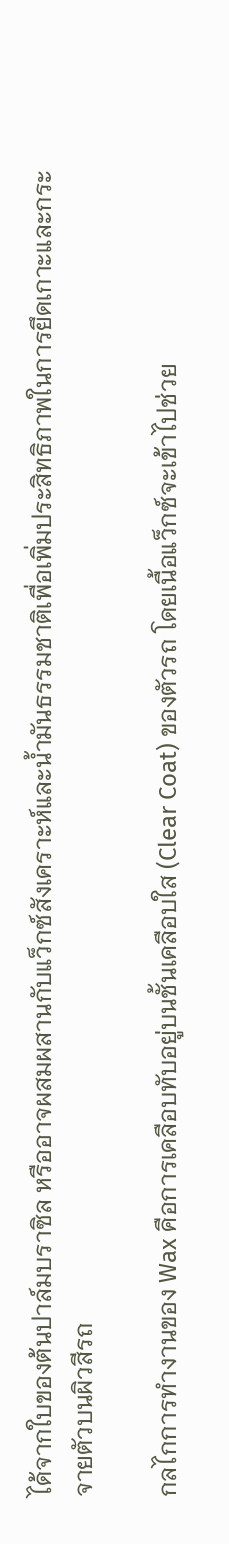ได้จากใบของต้นปาล์มบราซิล หรืออาจผสมผสานกับแว็กซ์สังเคราะห์และน้ำมันธรรมชาติเพื่อเพิ่มประสิทธิภาพในการยึดเกาะและกระจายตัวบนผิวสีรถ

กลไกการทำงานของ Wax คือการเคลือบทับอยู่บนชั้นเคลือบใส (Clear Coat) ของตัวรถ โดยเนื้อแว็กซ์จะเข้าไปช่วย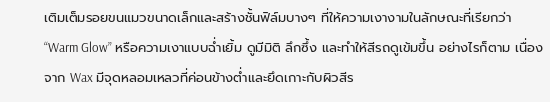เติมเต็มรอยขนแมวขนาดเล็กและสร้างชั้นฟิล์มบางๆ ที่ให้ความเงางามในลักษณะที่เรียกว่า “Warm Glow” หรือความเงาแบบฉ่ำเยิ้ม ดูมีมิติ ลึกซึ้ง และทำให้สีรถดูเข้มขึ้น อย่างไรก็ตาม เนื่องจาก Wax มีจุดหลอมเหลวที่ค่อนข้างต่ำและยึดเกาะกับผิวสีร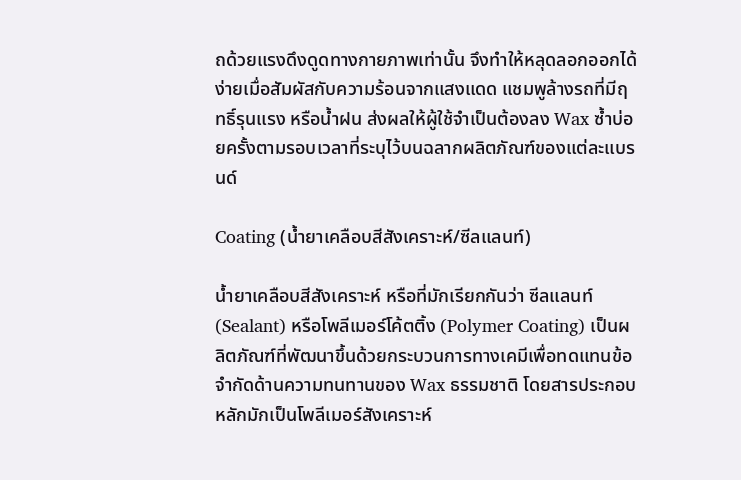ถด้วยแรงดึงดูดทางกายภาพเท่านั้น จึงทำให้หลุดลอกออกได้ง่ายเมื่อสัมผัสกับความร้อนจากแสงแดด แชมพูล้างรถที่มีฤทธิ์รุนแรง หรือน้ำฝน ส่งผลให้ผู้ใช้จำเป็นต้องลง Wax ซ้ำบ่อยครั้งตามรอบเวลาที่ระบุไว้บนฉลากผลิตภัณฑ์ของแต่ละแบรนด์

Coating (น้ำยาเคลือบสีสังเคราะห์/ซีลแลนท์)

น้ำยาเคลือบสีสังเคราะห์ หรือที่มักเรียกกันว่า ซีลแลนท์ (Sealant) หรือโพลีเมอร์โค้ตติ้ง (Polymer Coating) เป็นผลิตภัณฑ์ที่พัฒนาขึ้นด้วยกระบวนการทางเคมีเพื่อทดแทนข้อจำกัดด้านความทนทานของ Wax ธรรมชาติ โดยสารประกอบหลักมักเป็นโพลีเมอร์สังเคราะห์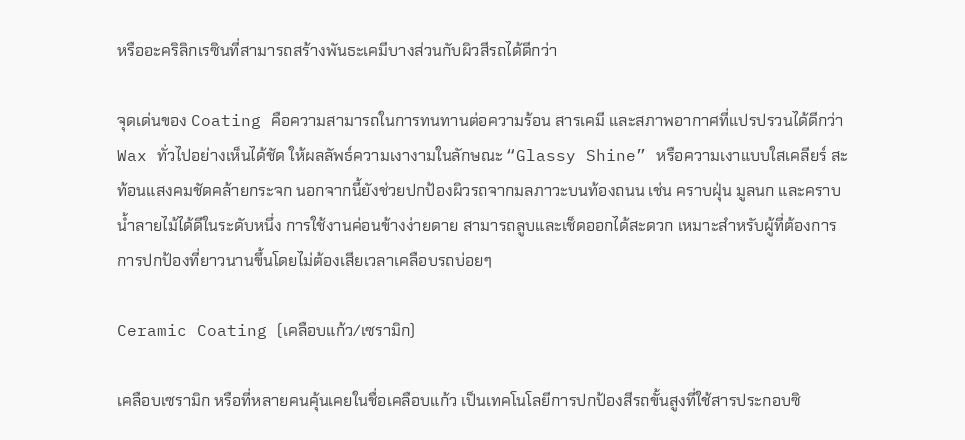หรืออะคริลิกเรซินที่สามารถสร้างพันธะเคมีบางส่วนกับผิวสีรถได้ดีกว่า

จุดเด่นของ Coating คือความสามารถในการทนทานต่อความร้อน สารเคมี และสภาพอากาศที่แปรปรวนได้ดีกว่า Wax ทั่วไปอย่างเห็นได้ชัด ให้ผลลัพธ์ความเงางามในลักษณะ “Glassy Shine” หรือความเงาแบบใสเคลียร์ สะท้อนแสงคมชัดคล้ายกระจก นอกจากนี้ยังช่วยปกป้องผิวรถจากมลภาวะบนท้องถนน เช่น คราบฝุ่น มูลนก และคราบน้ำลายไม้ได้ดีในระดับหนึ่ง การใช้งานค่อนข้างง่ายดาย สามารถลูบและเช็ดออกได้สะดวก เหมาะสำหรับผู้ที่ต้องการการปกป้องที่ยาวนานขึ้นโดยไม่ต้องเสียเวลาเคลือบรถบ่อยๆ

Ceramic Coating (เคลือบแก้ว/เซรามิก)

เคลือบเซรามิก หรือที่หลายคนคุ้นเคยในชื่อเคลือบแก้ว เป็นเทคโนโลยีการปกป้องสีรถขั้นสูงที่ใช้สารประกอบซิ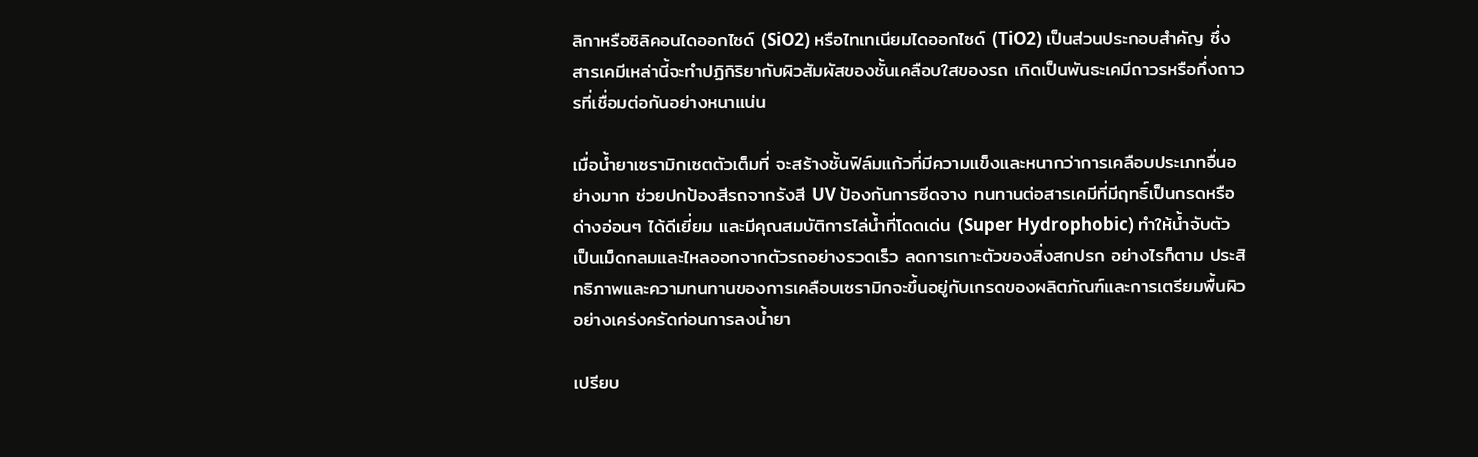ลิกาหรือซิลิคอนไดออกไซด์ (SiO2) หรือไทเทเนียมไดออกไซด์ (TiO2) เป็นส่วนประกอบสำคัญ ซึ่งสารเคมีเหล่านี้จะทำปฏิกิริยากับผิวสัมผัสของชั้นเคลือบใสของรถ เกิดเป็นพันธะเคมีถาวรหรือกึ่งถาวรที่เชื่อมต่อกันอย่างหนาแน่น

เมื่อน้ำยาเซรามิกเซตตัวเต็มที่ จะสร้างชั้นฟิล์มแก้วที่มีความแข็งและหนากว่าการเคลือบประเภทอื่นอย่างมาก ช่วยปกป้องสีรถจากรังสี UV ป้องกันการซีดจาง ทนทานต่อสารเคมีที่มีฤทธิ์เป็นกรดหรือด่างอ่อนๆ ได้ดีเยี่ยม และมีคุณสมบัติการไล่น้ำที่โดดเด่น (Super Hydrophobic) ทำให้น้ำจับตัวเป็นเม็ดกลมและไหลออกจากตัวรถอย่างรวดเร็ว ลดการเกาะตัวของสิ่งสกปรก อย่างไรก็ตาม ประสิทธิภาพและความทนทานของการเคลือบเซรามิกจะขึ้นอยู่กับเกรดของผลิตภัณฑ์และการเตรียมพื้นผิวอย่างเคร่งครัดก่อนการลงน้ำยา

เปรียบ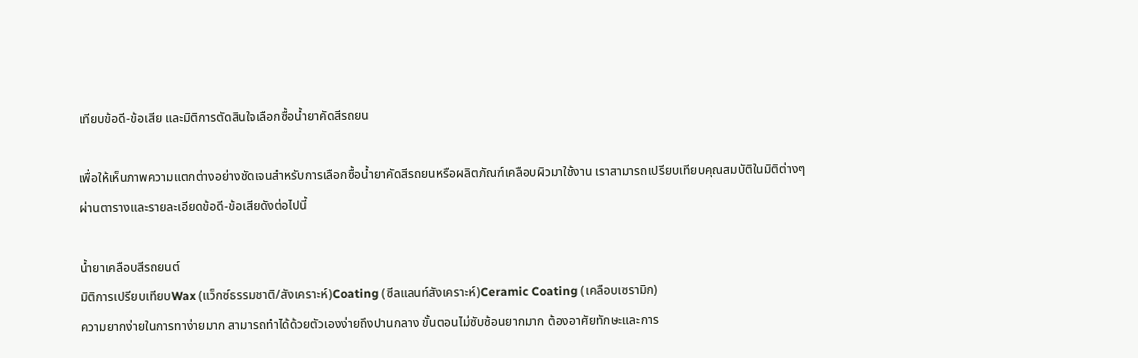เทียบข้อดี-ข้อเสีย และมิติการตัดสินใจเลือกซื้อน้ำยาคัดสีรถยน

เพื่อให้เห็นภาพความแตกต่างอย่างชัดเจนสำหรับการเลือกซื้อน้ำยาคัดสีรถยนหรือผลิตภัณฑ์เคลือบผิวมาใช้งาน เราสามารถเปรียบเทียบคุณสมบัติในมิติต่างๆ ผ่านตารางและรายละเอียดข้อดี-ข้อเสียดังต่อไปนี้

น้ำยาเคลือบสีรถยนต์
มิติการเปรียบเทียบWax (แว็กซ์ธรรมชาติ/สังเคราะห์)Coating (ซีลแลนท์สังเคราะห์)Ceramic Coating (เคลือบเซรามิก)
ความยากง่ายในการทาง่ายมาก สามารถทำได้ด้วยตัวเองง่ายถึงปานกลาง ขั้นตอนไม่ซับซ้อนยากมาก ต้องอาศัยทักษะและการ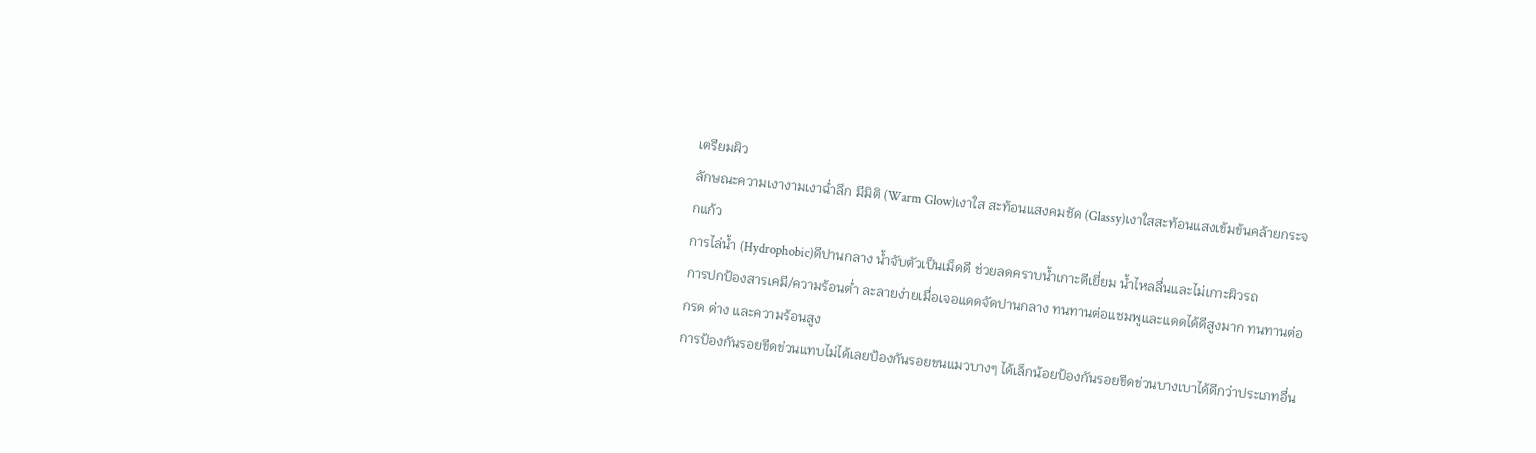เตรียมผิว
ลักษณะความเงางามเงาฉ่ำลึก มีมิติ (Warm Glow)เงาใส สะท้อนแสงคมชัด (Glassy)เงาใสสะท้อนแสงเข้มข้นคล้ายกระจกแก้ว
การไล่น้ำ (Hydrophobic)ดีปานกลาง น้ำจับตัวเป็นเม็ดดี ช่วยลดคราบน้ำเกาะดีเยี่ยม น้ำไหลลื่นและไม่เกาะผิวรถ
การปกป้องสารเคมี/ความร้อนต่ำ ละลายง่ายเมื่อเจอแดดจัดปานกลาง ทนทานต่อแชมพูและแดดได้ดีสูงมาก ทนทานต่อกรด ด่าง และความร้อนสูง
การป้องกันรอยขีดข่วนแทบไม่ได้เลยป้องกันรอยขนแมวบางๆ ได้เล็กน้อยป้องกันรอยขีดข่วนบางเบาได้ดีกว่าประเภทอื่น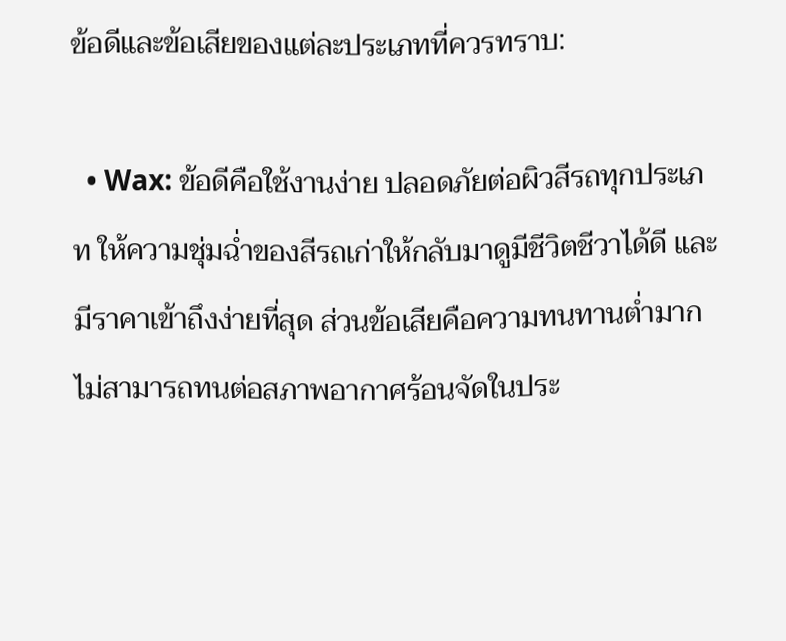ข้อดีและข้อเสียของแต่ละประเภทที่ควรทราบ:

  • Wax: ข้อดีคือใช้งานง่าย ปลอดภัยต่อผิวสีรถทุกประเภท ให้ความชุ่มฉ่ำของสีรถเก่าให้กลับมาดูมีชีวิตชีวาได้ดี และมีราคาเข้าถึงง่ายที่สุด ส่วนข้อเสียคือความทนทานต่ำมาก ไม่สามารถทนต่อสภาพอากาศร้อนจัดในประ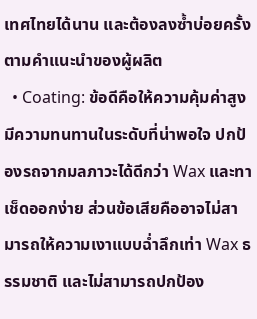เทศไทยได้นาน และต้องลงซ้ำบ่อยครั้งตามคำแนะนำของผู้ผลิต
  • Coating: ข้อดีคือให้ความคุ้มค่าสูง มีความทนทานในระดับที่น่าพอใจ ปกป้องรถจากมลภาวะได้ดีกว่า Wax และทาเช็ดออกง่าย ส่วนข้อเสียคืออาจไม่สามารถให้ความเงาแบบฉ่ำลึกเท่า Wax ธรรมชาติ และไม่สามารถปกป้อง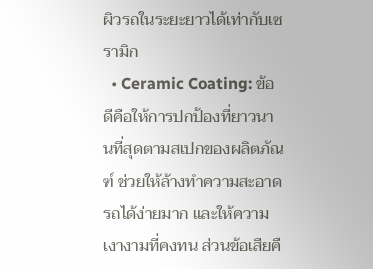ผิวรถในระยะยาวได้เท่ากับเซรามิก
  • Ceramic Coating: ข้อดีคือให้การปกป้องที่ยาวนานที่สุดตามสเปกของผลิตภัณฑ์ ช่วยให้ล้างทำความสะอาดรถได้ง่ายมาก และให้ความเงางามที่คงทน ส่วนข้อเสียคื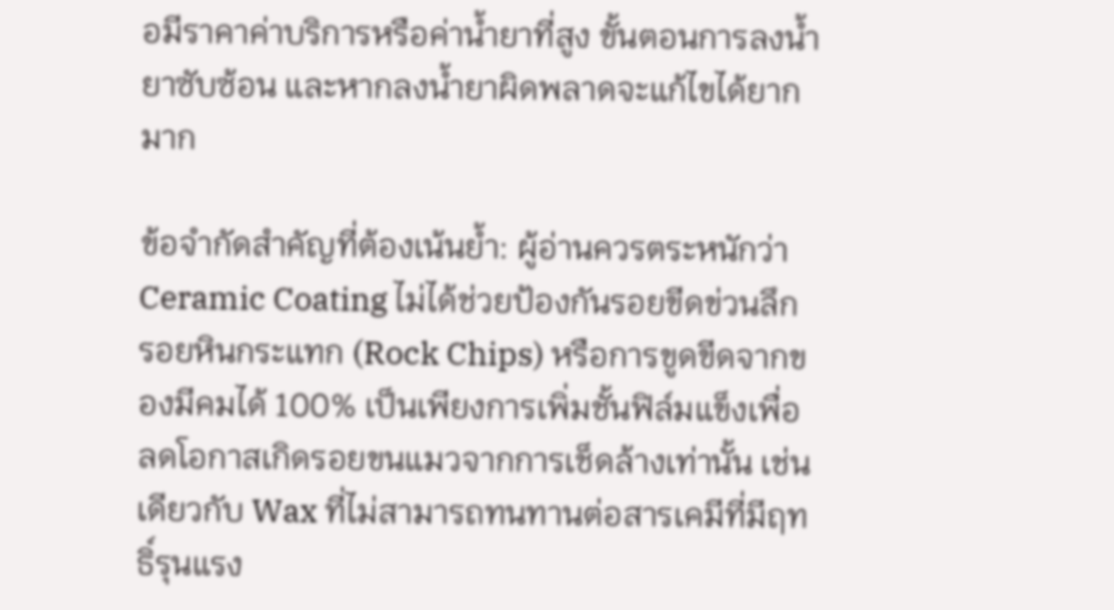อมีราคาค่าบริการหรือค่าน้ำยาที่สูง ขั้นตอนการลงน้ำยาซับซ้อน และหากลงน้ำยาผิดพลาดจะแก้ไขได้ยากมาก

ข้อจำกัดสำคัญที่ต้องเน้นย้ำ: ผู้อ่านควรตระหนักว่า Ceramic Coating ไม่ได้ช่วยป้องกันรอยขีดข่วนลึก รอยหินกระแทก (Rock Chips) หรือการขูดขีดจากของมีคมได้ 100% เป็นเพียงการเพิ่มชั้นฟิล์มแข็งเพื่อลดโอกาสเกิดรอยขนแมวจากการเช็ดล้างเท่านั้น เช่นเดียวกับ Wax ที่ไม่สามารถทนทานต่อสารเคมีที่มีฤทธิ์รุนแรง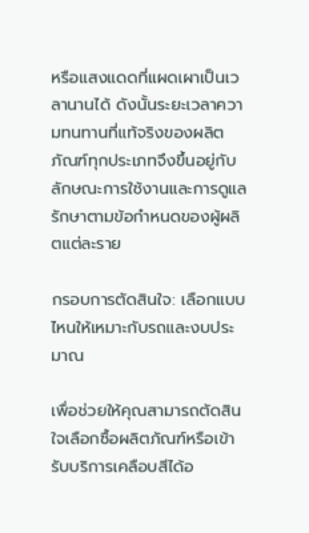หรือแสงแดดที่แผดเผาเป็นเวลานานได้ ดังนั้นระยะเวลาความทนทานที่แท้จริงของผลิตภัณฑ์ทุกประเภทจึงขึ้นอยู่กับลักษณะการใช้งานและการดูแลรักษาตามข้อกำหนดของผู้ผลิตแต่ละราย

กรอบการตัดสินใจ: เลือกแบบไหนให้เหมาะกับรถและงบประมาณ

เพื่อช่วยให้คุณสามารถตัดสินใจเลือกซื้อผลิตภัณฑ์หรือเข้ารับบริการเคลือบสีได้อ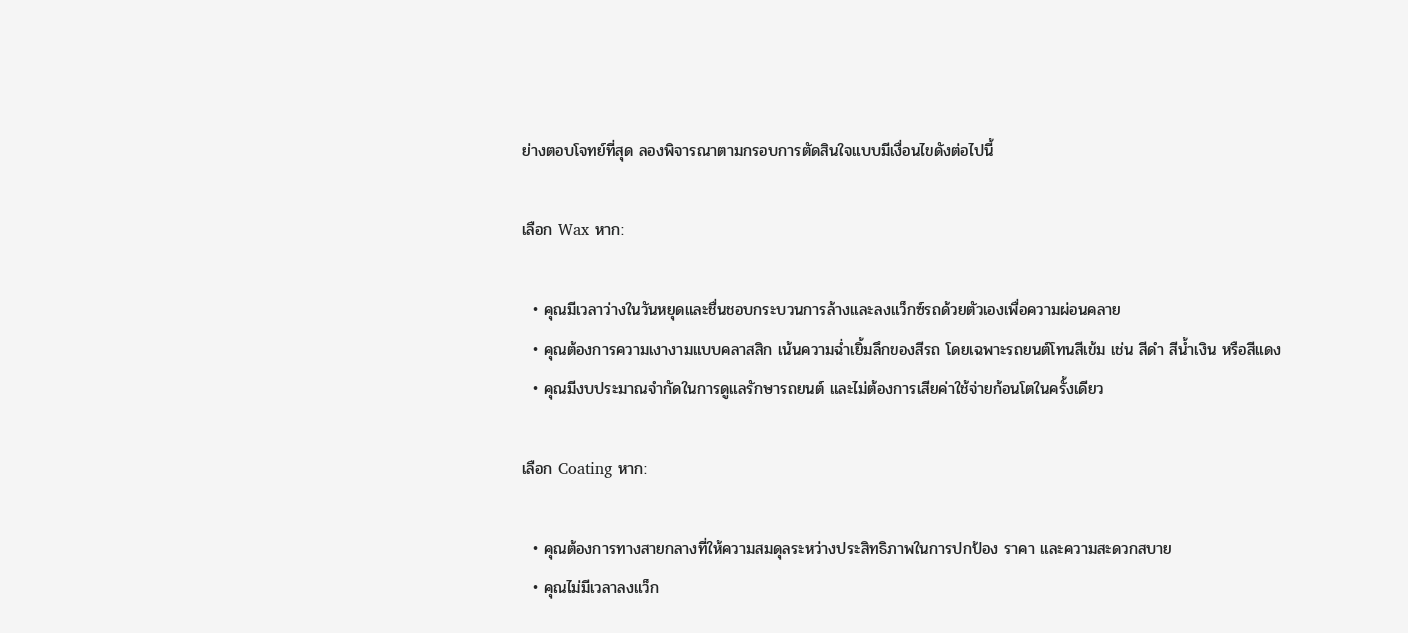ย่างตอบโจทย์ที่สุด ลองพิจารณาตามกรอบการตัดสินใจแบบมีเงื่อนไขดังต่อไปนี้

เลือก Wax หาก:

  • คุณมีเวลาว่างในวันหยุดและชื่นชอบกระบวนการล้างและลงแว็กซ์รถด้วยตัวเองเพื่อความผ่อนคลาย
  • คุณต้องการความเงางามแบบคลาสสิก เน้นความฉ่ำเยิ้มลึกของสีรถ โดยเฉพาะรถยนต์โทนสีเข้ม เช่น สีดำ สีน้ำเงิน หรือสีแดง
  • คุณมีงบประมาณจำกัดในการดูแลรักษารถยนต์ และไม่ต้องการเสียค่าใช้จ่ายก้อนโตในครั้งเดียว

เลือก Coating หาก:

  • คุณต้องการทางสายกลางที่ให้ความสมดุลระหว่างประสิทธิภาพในการปกป้อง ราคา และความสะดวกสบาย
  • คุณไม่มีเวลาลงแว็ก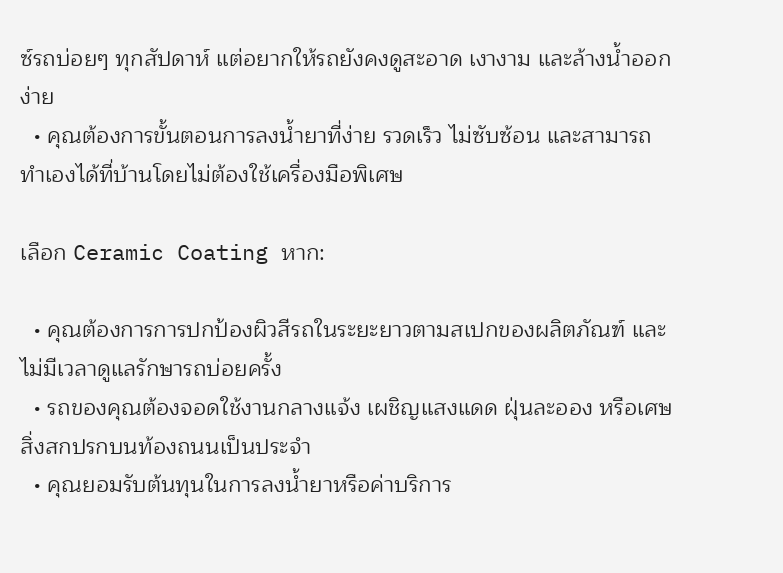ซ์รถบ่อยๆ ทุกสัปดาห์ แต่อยากให้รถยังคงดูสะอาด เงางาม และล้างน้ำออกง่าย
  • คุณต้องการขั้นตอนการลงน้ำยาที่ง่าย รวดเร็ว ไม่ซับซ้อน และสามารถทำเองได้ที่บ้านโดยไม่ต้องใช้เครื่องมือพิเศษ

เลือก Ceramic Coating หาก:

  • คุณต้องการการปกป้องผิวสีรถในระยะยาวตามสเปกของผลิตภัณฑ์ และไม่มีเวลาดูแลรักษารถบ่อยครั้ง
  • รถของคุณต้องจอดใช้งานกลางแจ้ง เผชิญแสงแดด ฝุ่นละออง หรือเศษสิ่งสกปรกบนท้องถนนเป็นประจำ
  • คุณยอมรับต้นทุนในการลงน้ำยาหรือค่าบริการ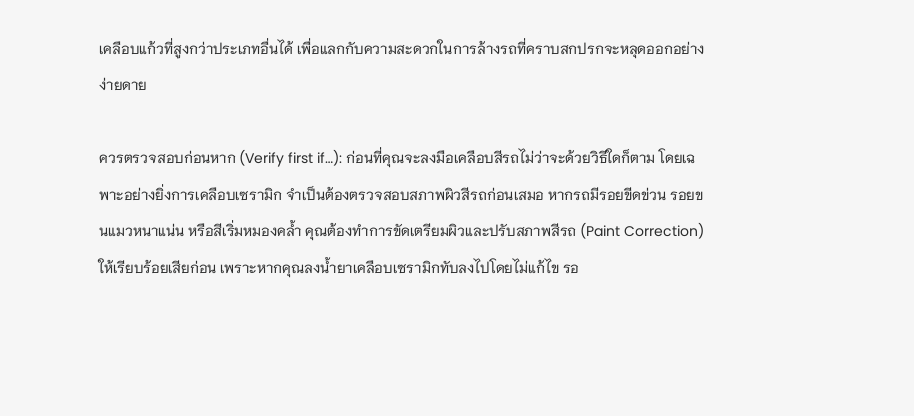เคลือบแก้วที่สูงกว่าประเภทอื่นได้ เพื่อแลกกับความสะดวกในการล้างรถที่คราบสกปรกจะหลุดออกอย่างง่ายดาย

ควรตรวจสอบก่อนหาก (Verify first if…): ก่อนที่คุณจะลงมือเคลือบสีรถไม่ว่าจะด้วยวิธีใดก็ตาม โดยเฉพาะอย่างยิ่งการเคลือบเซรามิก จำเป็นต้องตรวจสอบสภาพผิวสีรถก่อนเสมอ หากรถมีรอยขีดข่วน รอยขนแมวหนาแน่น หรือสีเริ่มหมองคล้ำ คุณต้องทำการขัดเตรียมผิวและปรับสภาพสีรถ (Paint Correction) ให้เรียบร้อยเสียก่อน เพราะหากคุณลงน้ำยาเคลือบเซรามิกทับลงไปโดยไม่แก้ไข รอ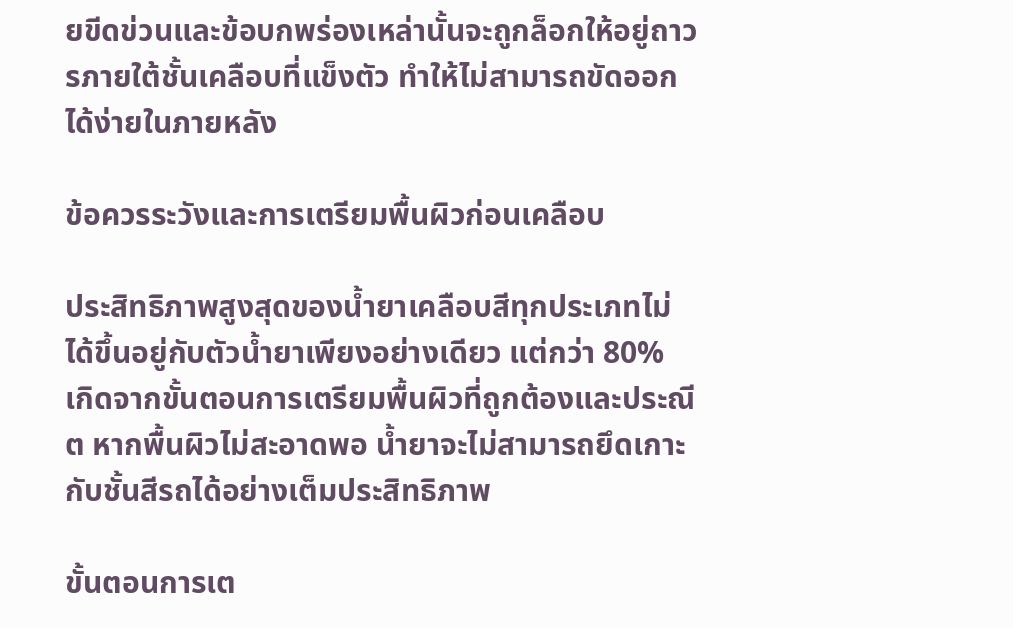ยขีดข่วนและข้อบกพร่องเหล่านั้นจะถูกล็อกให้อยู่ถาวรภายใต้ชั้นเคลือบที่แข็งตัว ทำให้ไม่สามารถขัดออกได้ง่ายในภายหลัง

ข้อควรระวังและการเตรียมพื้นผิวก่อนเคลือบ

ประสิทธิภาพสูงสุดของน้ำยาเคลือบสีทุกประเภทไม่ได้ขึ้นอยู่กับตัวน้ำยาเพียงอย่างเดียว แต่กว่า 80% เกิดจากขั้นตอนการเตรียมพื้นผิวที่ถูกต้องและประณีต หากพื้นผิวไม่สะอาดพอ น้ำยาจะไม่สามารถยึดเกาะกับชั้นสีรถได้อย่างเต็มประสิทธิภาพ

ขั้นตอนการเต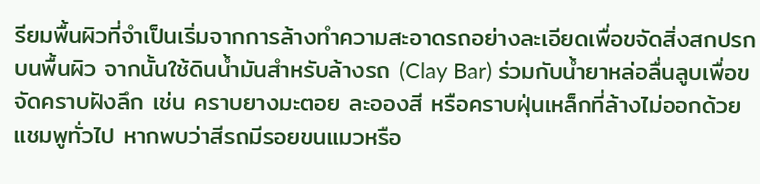รียมพื้นผิวที่จำเป็นเริ่มจากการล้างทำความสะอาดรถอย่างละเอียดเพื่อขจัดสิ่งสกปรกบนพื้นผิว จากนั้นใช้ดินน้ำมันสำหรับล้างรถ (Clay Bar) ร่วมกับน้ำยาหล่อลื่นลูบเพื่อขจัดคราบฝังลึก เช่น คราบยางมะตอย ละอองสี หรือคราบฝุ่นเหล็กที่ล้างไม่ออกด้วยแชมพูทั่วไป หากพบว่าสีรถมีรอยขนแมวหรือ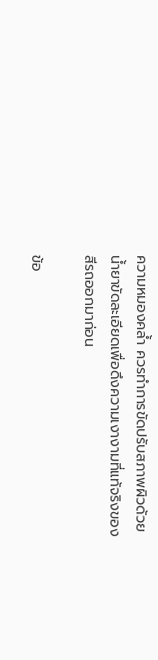ความหมองคล้ำ ควรทำการขัดปรับสภาพผิวด้วยน้ำยาขัดละเอียดเพื่อดึงความเงางามที่แท้จริงของสีรถออกมาก่อน

ข้อ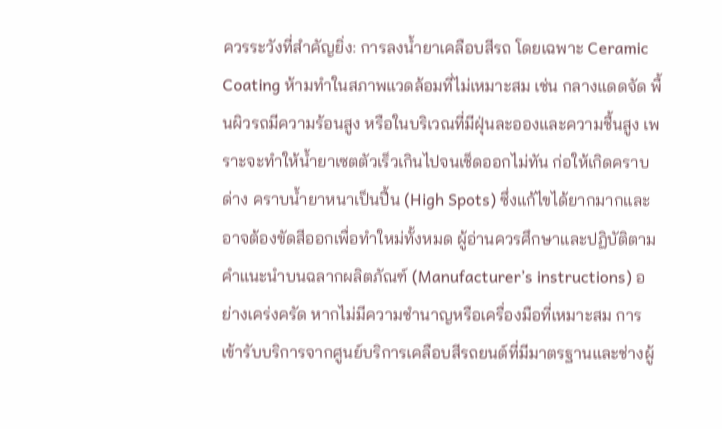ควรระวังที่สำคัญยิ่ง: การลงน้ำยาเคลือบสีรถ โดยเฉพาะ Ceramic Coating ห้ามทำในสภาพแวดล้อมที่ไม่เหมาะสม เช่น กลางแดดจัด พื้นผิวรถมีความร้อนสูง หรือในบริเวณที่มีฝุ่นละอองและความชื้นสูง เพราะจะทำให้น้ำยาเซตตัวเร็วเกินไปจนเช็ดออกไม่ทัน ก่อให้เกิดคราบด่าง คราบน้ำยาหนาเป็นปื้น (High Spots) ซึ่งแก้ไขได้ยากมากและอาจต้องขัดสีออกเพื่อทำใหม่ทั้งหมด ผู้อ่านควรศึกษาและปฏิบัติตามคำแนะนำบนฉลากผลิตภัณฑ์ (Manufacturer’s instructions) อย่างเคร่งครัด หากไม่มีความชำนาญหรือเครื่องมือที่เหมาะสม การเข้ารับบริการจากศูนย์บริการเคลือบสีรถยนต์ที่มีมาตรฐานและช่างผู้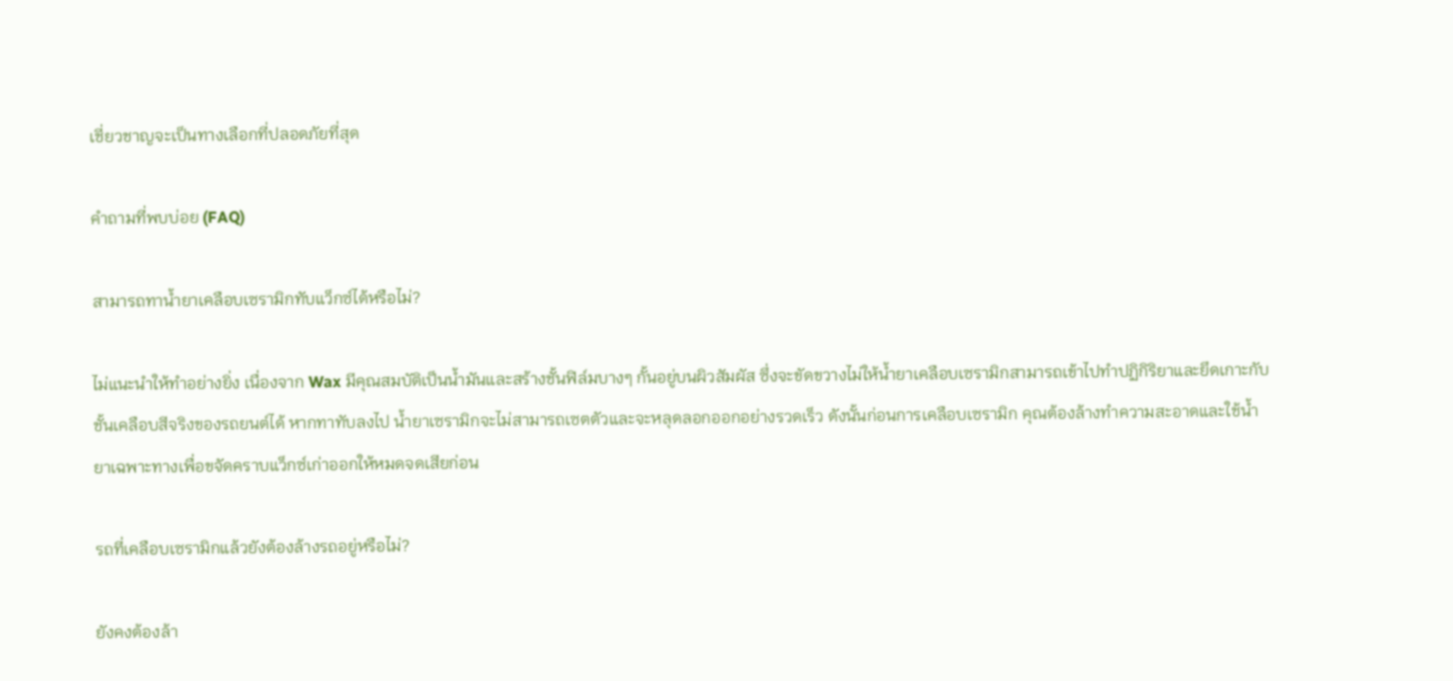เชี่ยวชาญจะเป็นทางเลือกที่ปลอดภัยที่สุด

คำถามที่พบบ่อย (FAQ)

สามารถทาน้ำยาเคลือบเซรามิกทับแว็กซ์ได้หรือไม่?

ไม่แนะนำให้ทำอย่างยิ่ง เนื่องจาก Wax มีคุณสมบัติเป็นน้ำมันและสร้างชั้นฟิล์มบางๆ กั้นอยู่บนผิวสัมผัส ซึ่งจะขัดขวางไม่ให้น้ำยาเคลือบเซรามิกสามารถเข้าไปทำปฏิกิริยาและยึดเกาะกับชั้นเคลือบสีจริงของรถยนต์ได้ หากทาทับลงไป น้ำยาเซรามิกจะไม่สามารถเซตตัวและจะหลุดลอกออกอย่างรวดเร็ว ดังนั้นก่อนการเคลือบเซรามิก คุณต้องล้างทำความสะอาดและใช้น้ำยาเฉพาะทางเพื่อขจัดคราบแว็กซ์เก่าออกให้หมดจดเสียก่อน

รถที่เคลือบเซรามิกแล้วยังต้องล้างรถอยู่หรือไม่?

ยังคงต้องล้า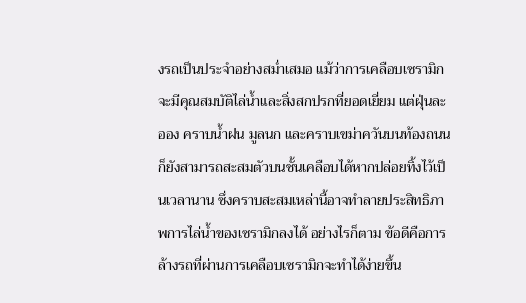งรถเป็นประจำอย่างสม่ำเสมอ แม้ว่าการเคลือบเซรามิกจะมีคุณสมบัติไล่น้ำและสิ่งสกปรกที่ยอดเยี่ยม แต่ฝุ่นละออง คราบน้ำฝน มูลนก และคราบเขม่าควันบนท้องถนนก็ยังสามารถสะสมตัวบนชั้นเคลือบได้หากปล่อยทิ้งไว้เป็นเวลานาน ซึ่งคราบสะสมเหล่านี้อาจทำลายประสิทธิภาพการไล่น้ำของเซรามิกลงได้ อย่างไรก็ตาม ข้อดีคือการล้างรถที่ผ่านการเคลือบเซรามิกจะทำได้ง่ายขึ้น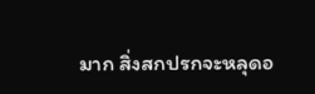มาก สิ่งสกปรกจะหลุดอ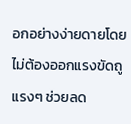อกอย่างง่ายดายโดยไม่ต้องออกแรงขัดถูแรงๆ ช่วยลด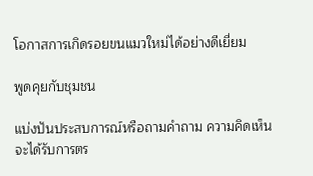โอกาสการเกิดรอยขนแมวใหม่ได้อย่างดีเยี่ยม

พูดคุยกับชุมชน

แบ่งปันประสบการณ์หรือถามคำถาม ความคิดเห็นจะได้รับการตร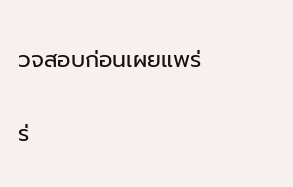วจสอบก่อนเผยแพร่

ร่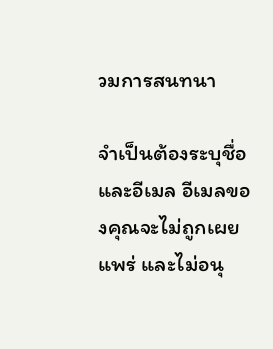วมการสนทนา

จำเป็นต้องระบุชื่อและอีเมล อีเมลของคุณจะไม่ถูกเผยแพร่ และไม่อนุ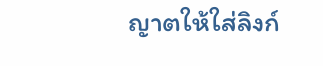ญาตให้ใส่ลิงก์